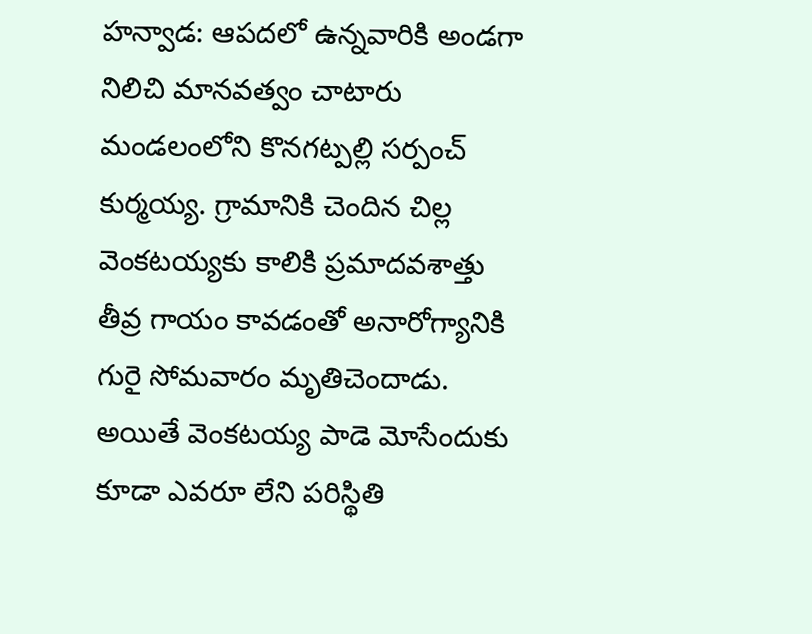హన్వాడ: ఆపదలో ఉన్నవారికి అండగా నిలిచి మానవత్వం చాటారు మండలంలోని కొనగట్పల్లి సర్పంచ్ కుర్మయ్య. గ్రామానికి చెందిన చిల్ల వెంకటయ్యకు కాలికి ప్రమాదవశాత్తు తీవ్ర గాయం కావడంతో అనారోగ్యానికి గురై సోమవారం మృతిచెందాడు. అయితే వెంకటయ్య పాడె మోసేందుకు కూడా ఎవరూ లేని పరిస్థితి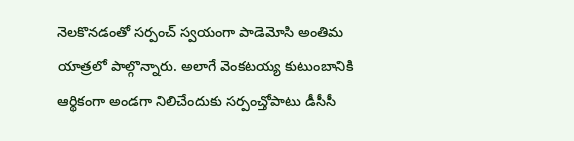నెలకొనడంతో సర్పంచ్ స్వయంగా పాడెమోసి అంతిమ యాత్రలో పాల్గొన్నారు. అలాగే వెంకటయ్య కుటుంబానికి ఆర్థికంగా అండగా నిలిచేందుకు సర్పంచ్తోపాటు డీసీసీ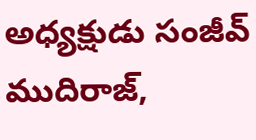అధ్యక్షుడు సంజీవ్ ముదిరాజ్,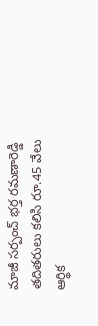మాజీ సర్పంచ్ భర్త రమణారెడ్డి తదితరులు కలిసి రూ.45 వేలు ఆర్థిక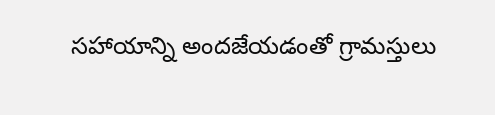సహాయాన్ని అందజేయడంతో గ్రామస్తులు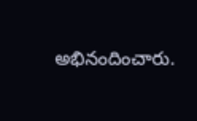అభినందించారు.